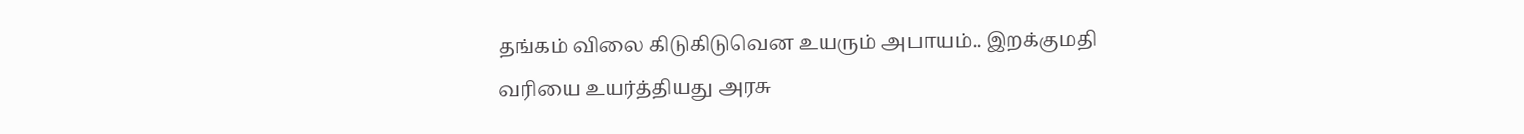தங்கம் விலை கிடுகிடுவென உயரும் அபாயம்.. இறக்குமதி வரியை உயர்த்தியது அரசு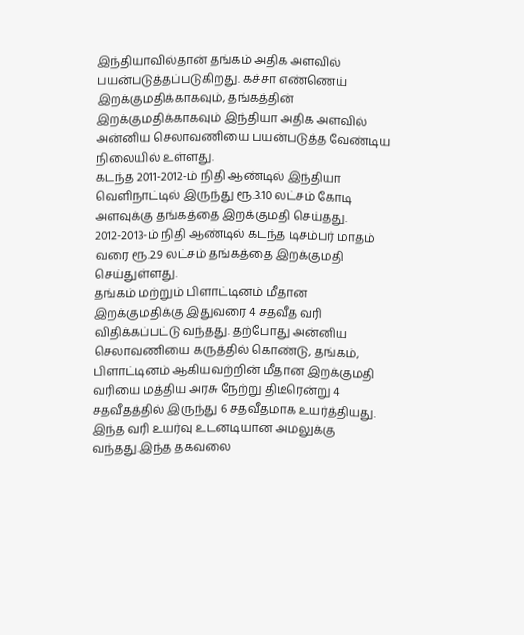இந்தியாவில்தான் தங்கம் அதிக அளவில் பயன்படுத்தப்படுகிறது. கச்சா எண்ணெய் இறக்குமதிக்காகவும், தங்கத்தின் இறக்குமதிக்காகவும் இந்தியா அதிக அளவில் அன்னிய செலாவணியை பயன்படுத்த வேண்டிய நிலையில் உள்ளது.
கடந்த 2011-2012-ம் நிதி ஆண்டில் இந்தியா வெளிநாட்டில் இருந்து ரூ.3.10 லட்சம் கோடி அளவுக்கு தங்கத்தை இறக்குமதி செய்தது. 2012-2013-ம் நிதி ஆண்டில் கடந்த டிசம்பர் மாதம் வரை ரூ.2.9 லட்சம் தங்கத்தை இறக்குமதி செய்துள்ளது.
தங்கம் மற்றும் பிளாட்டினம் மீதான இறக்குமதிக்கு இதுவரை 4 சதவீத வரி விதிக்கப்பட்டு வந்தது. தற்போது அன்னிய செலாவணியை கருத்தில் கொண்டு, தங்கம், பிளாட்டினம் ஆகியவற்றின் மீதான இறக்குமதி வரியை மத்திய அரசு நேற்று திடீரென்று 4 சதவீதத்தில் இருந்து 6 சதவீதமாக உயர்த்தியது. இந்த வரி உயர்வு உடனடியான அமலுக்கு வந்தது.இந்த தகவலை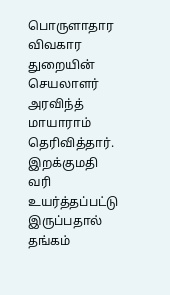பொருளாதார விவகார துறையின் செயலாளர் அரவிந்த் மாயாராம் தெரிவித்தார்.
இறக்குமதி வரி உயர்த்தப்பட்டு இருப்பதால் தங்கம்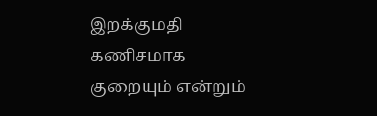இறக்குமதி கணிசமாக குறையும் என்றும்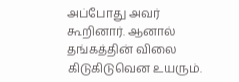அப்போது அவர் கூறினார். ஆனால் தங்கத்தின் விலை கிடுகிடுவென உயரும்.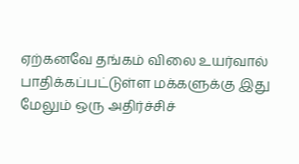ஏற்கனவே தங்கம் விலை உயர்வால் பாதிக்கப்பட்டுள்ள மக்களுக்கு இது மேலும் ஒரு அதிர்ச்சிச்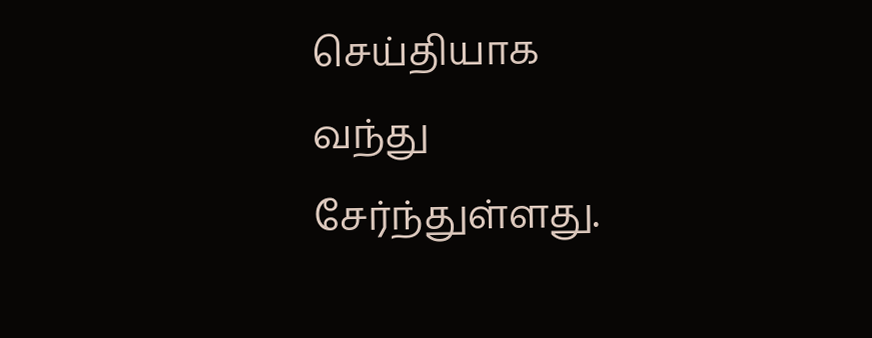செய்தியாக வந்து சேர்ந்துள்ளது.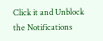Click it and Unblock the Notifications